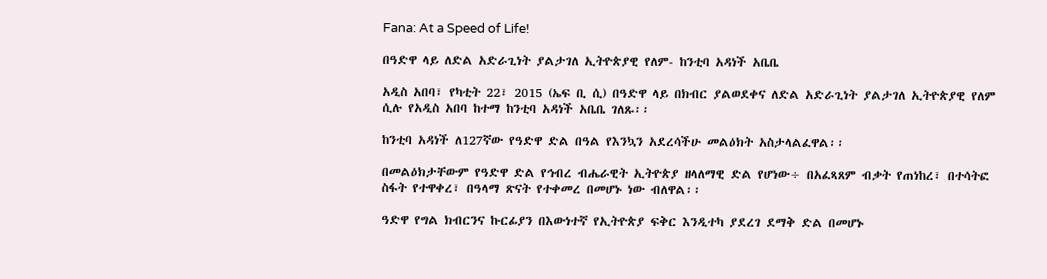Fana: At a Speed of Life!

በዓድዋ ላይ ለድል አድራጊነት ያልታገለ ኢትዮጵያዊ የለም- ከንቲባ አዳነች አቤቤ

አዲስ አበባ፣ የካቲት 22፣ 2015 (ኤፍ ቢ ሲ) በዓድዋ ላይ በክብር ያልወደቀና ለድል አድራጊነት ያልታገለ ኢትዮጵያዊ የለም ሲሉ የአዲስ አበባ ከተማ ከንቲባ አዳነች አቤቤ ገለጹ፡፡

ከንቲባ አዳነች ለ127ኛው የዓድዋ ድል በዓል የእንኳን አደረሳችሁ መልዕክት አስታላልፈዋል፡፡

በመልዕክታቸውም የዓድዋ ድል የኅብረ ብሔራዊት ኢትዮጵያ ዘላለማዊ ድል የሆነው÷ በአፈጻጸም ብቃት የጠነከረ፣ በተሳትፎ ስፋት የተዋቀረ፣ በዓላማ ጽናት የተቀመረ በመሆኑ ነው ብለዋል፡፡

ዓድዋ የግል ክብርንና ኩርፊያን በእውነተኛ የኢትዮጵያ ፍቅር እንዲተካ ያደረገ ደማቅ ድል በመሆኑ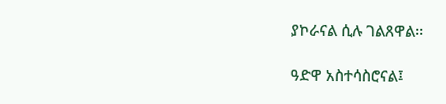ያኮራናል ሲሉ ገልጸዋል፡፡

ዓድዋ አስተሳስሮናል፤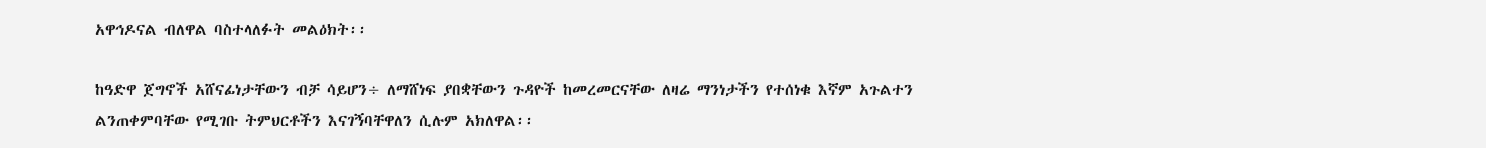አዋኅዶናል ብለዋል ባስተላለፉት መልዕክት፡፡

ከዓድዋ ጀግኖች አሸናፊነታቸውን ብቻ ሳይሆን÷ ለማሸነፍ ያበቋቸውን ጉዳዮች ከመረመርናቸው ለዛሬ ማንነታችን የተሰነቁ እኛም አጉልተን ልንጠቀምባቸው የሚገቡ ትምህርቶችን እናገኝባቸዋለን ሲሉም አክለዋል፡፡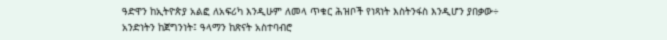ዓድዋን ከኢትዮጵያ አልፎ ለአፍሪካ እንዲሁም ለመላ ጥቁር ሕዝቦች የነጻነት እስትንፋስ እንዲሆን ያበቃው÷ አንድነትን ከጀግንነት፤ ዓላማን ከጽናት አስተባብሮ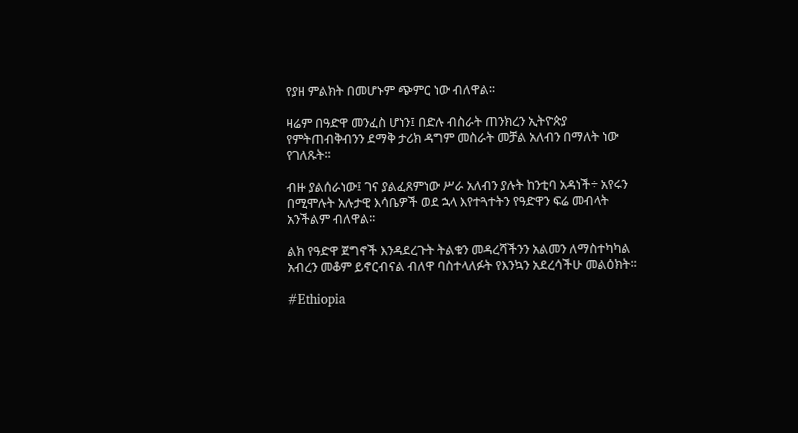የያዘ ምልክት በመሆኑም ጭምር ነው ብለዋል፡፡

ዛሬም በዓድዋ መንፈስ ሆነን፤ በድሉ ብስራት ጠንክረን ኢትዮጵያ የምትጠብቅብንን ደማቅ ታሪክ ዳግም መስራት መቻል አለብን በማለት ነው የገለጹት፡፡

ብዙ ያልሰራነው፤ ገና ያልፈጸምነው ሥራ አለብን ያሉት ከንቲባ አዳነች÷ አየሩን በሚሞሉት አሉታዊ እሳቤዎች ወደ ኋላ እየተጓተትን የዓድዋን ፍሬ መብላት አንችልም ብለዋል፡፡

ልክ የዓድዋ ጀግኖች እንዳደረጉት ትልቁን መዳረሻችንን አልመን ለማስተካካል አብረን መቆም ይኖርብናል ብለዋ ባስተላለፉት የእንኳን አደረሳችሁ መልዕክት፡፡

#Ethiopia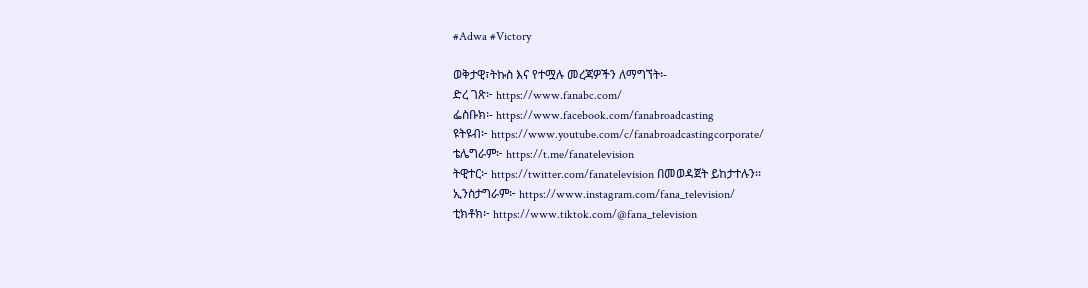#Adwa #Victory

ወቅታዊ፣ትኩስ እና የተሟሉ መረጃዎችን ለማግኘት፡-
ድረ ገጽ፦ https://www.fanabc.com/
ፌስቡክ፡- https://www.facebook.com/fanabroadcasting
ዩትዩብ፦ https://www.youtube.com/c/fanabroadcastingcorporate/
ቴሌግራም፦ https://t.me/fanatelevision
ትዊተር፦ https://twitter.com/fanatelevision በመወዳጀት ይከታተሉን፡፡
ኢንስታግራም፦ https://www.instagram.com/fana_television/
ቲክቶክ፦ https://www.tiktok.com/@fana_television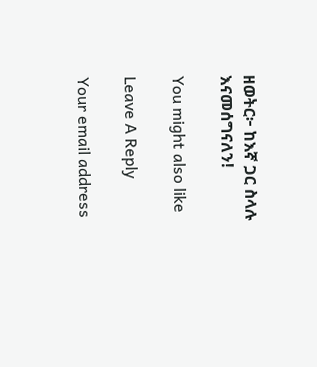ዘወትር፦ ከእኛ ጋር ስላሉ እናመሰግናለን!

You might also like

Leave A Reply

Your email address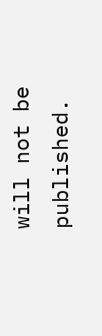will not be published.